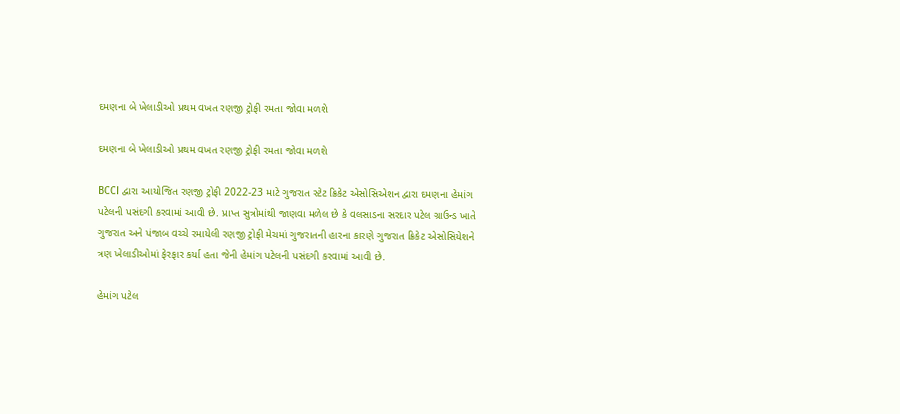દમણના બે ખેલાડીઓ પ્રથમ વખત રણજી ટ્રોફી રમતા જોવા મળશે

દમણના બે ખેલાડીઓ પ્રથમ વખત રણજી ટ્રોફી રમતા જોવા મળશે

BCCI દ્વારા આયોજિત રણજી ટ્રોફી 2022-23 માટે ગુજરાત સ્ટેટ ક્રિકેટ એસોસિએશન દ્વારા દમણના હેમાંગ પટેલની પસંદગી કરવામાં આવી છે. પ્રાપ્ત સુત્રોમાંથી જાણવા મળેલ છે કે વલસાડના સરદાર પટેલ ગ્રાઉન્ડ ખાતે ગુજરાત અને પંજાબ વચ્ચે રમાયેલી રણજી ટ્રોફી મેચમાં ગુજરાતની હારના કારણે ગુજરાત ક્રિકેટ એસોસિયેશને ત્રણ ખેલાડીઓમાં ફેરફાર કર્યા હતા જેની હેમાંગ પટેલની પસંદગી કરવામાં આવી છે.

હેમાંગ પટેલ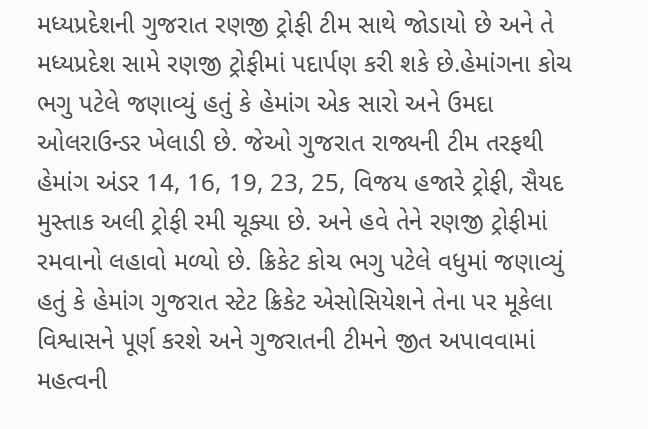મધ્યપ્રદેશની ગુજરાત રણજી ટ્રોફી ટીમ સાથે જોડાયો છે અને તે મધ્યપ્રદેશ સામે રણજી ટ્રોફીમાં પદાર્પણ કરી શકે છે.હેમાંગના કોચ ભગુ પટેલે જણાવ્યું હતું કે હેમાંગ એક સારો અને ઉમદા ઓલરાઉન્ડર ખેલાડી છે. જેઓ ગુજરાત રાજ્યની ટીમ તરફથી હેમાંગ અંડર 14, 16, 19, 23, 25, વિજય હજારે ટ્રોફી, સૈયદ મુસ્તાક અલી ટ્રોફી રમી ચૂક્યા છે. અને હવે તેને રણજી ટ્રોફીમાં રમવાનો લહાવો મળ્યો છે. ક્રિકેટ કોચ ભગુ પટેલે વધુમાં જણાવ્યું હતું કે હેમાંગ ગુજરાત સ્ટેટ ક્રિકેટ એસોસિયેશને તેના પર મૂકેલા વિશ્વાસને પૂર્ણ કરશે અને ગુજરાતની ટીમને જીત અપાવવામાં મહત્વની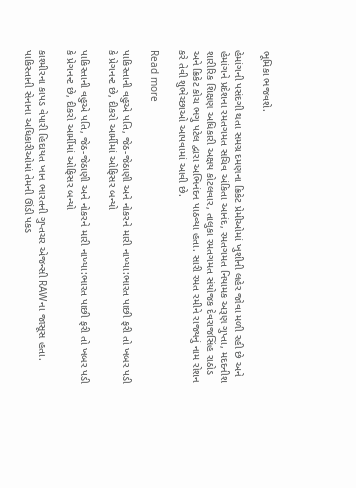ભૂમિકા ભજવશે.

હેમાંગની પસંદગી થતા સમગ્ર દમણના ક્રિકેટ પ્રેમીઓમાં ખુશીની લહેર જોવા મળી રહી છે અને હેમાંગને પ્રદેશના રમતગમત સચિવ અંકિતા આનંદ, રમતગમત નિયામક અરૂણ ગુપ્તા, મદદનીશ શારીરિક શિક્ષણ અધિકારી અક્ષય કોટલવાર, તાલુકા રમતગમત સંયોજક દેવરાજસિંહ રાઠોડ અને ક્રિકેટ કોચ ભગુ પટેલ દ્વારા અભિનંદન પાઠવ્યા હતા. સારી રમત રમીને રાજ્યનું નામ રોશન કરે તેવી શુભેચ્છાઓ આપવામાં આવી છે.

Read more

પાકિસ્તાની વહુએ પતિ, જેઠ-જેઠાણી અને નોકરને મારી નાખ્યા:ભારત પાછી ફરી તો ખબર પડી કે પ્રેગનન્ટ છે, દીકરો આર્મીમાં ઓફિસર બન્યો

પાકિસ્તાની વહુએ પતિ, જેઠ-જેઠાણી અને નોકરને મારી નાખ્યા:ભારત પાછી ફરી તો ખબર પડી કે પ્રેગનન્ટ છે, દીકરો આર્મીમાં ઓફિસર બન્યો

કાશ્મીરના કાપડ વેપારી હિદાયત ખાન ભારતની ગુપ્તચર એજન્સી RAWના જાસૂસ હતા. પાકિસ્તાની સેનાના અધિકારીઓમાં તેમની ઊંડી પકડ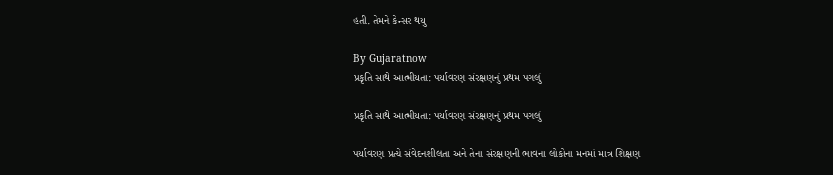હતી. તેમને કેન્સર થયુ

By Gujaratnow
પ્રકૃતિ સાથે આત્મીયતા: પર્યાવરણ સંરક્ષણનું પ્રથમ પગલું

પ્રકૃતિ સાથે આત્મીયતા: પર્યાવરણ સંરક્ષણનું પ્રથમ પગલું

પર્યાવરણ પ્રત્યે સંવેદનશીલતા અને તેના સંરક્ષણની ભાવના લોકોના મનમાં માત્ર શિક્ષણ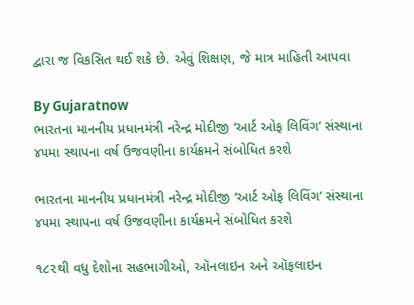દ્વારા જ વિકસિત થઈ શકે છે. એવું શિક્ષણ, જે માત્ર માહિતી આપવા

By Gujaratnow
ભારતના માનનીય પ્રધાનમંત્રી નરેન્દ્ર મોદીજી ‘આર્ટ ઓફ લિવિંગ’ સંસ્થાના ૪૫મા સ્થાપના વર્ષ ઉજવણીના કાર્યક્રમને સંબોધિત કરશે

ભારતના માનનીય પ્રધાનમંત્રી નરેન્દ્ર મોદીજી ‘આર્ટ ઓફ લિવિંગ’ સંસ્થાના ૪૫મા સ્થાપના વર્ષ ઉજવણીના કાર્યક્રમને સંબોધિત કરશે

૧૮૨થી વધુ દેશોના સહભાગીઓ, ઑનલાઇન અને ઑફલાઇન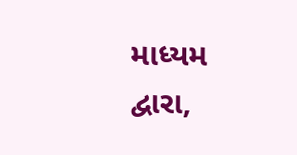માધ્યમ દ્વારા,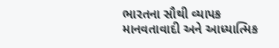ભારતના સૌથી વ્યાપક માનવતાવાદી અને આધ્યાત્મિક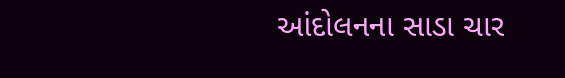આંદોલનના સાડા ચાર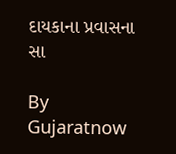દાયકાના પ્રવાસના સા

By Gujaratnow